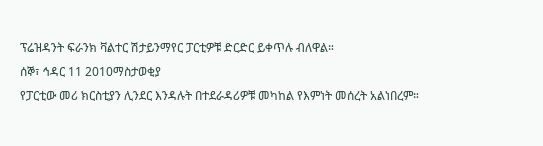ፕሬዝዳንት ፍራንክ ቫልተር ሽታይንማየር ፓርቲዎቹ ድርድር ይቀጥሉ ብለዋል።
ሰኞ፣ ኅዳር 11 2010ማስታወቂያ
የፓርቲው መሪ ክርስቲያን ሊንደር እንዳሉት በተደራዳሪዎቹ መካከል የእምነት መሰረት አልነበረም።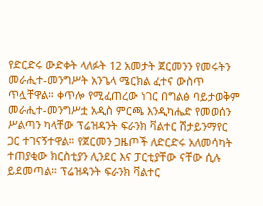የድርድሩ ውድቀት ላለፉት 12 አመታት ጀርመንን የመሩትን መራሒተ-መንግሥት አንጌላ ሜርክል ፈተና ውስጥ ጥሏቸዋል። ቀጥሎ የሚፈጠረው ነገር በግልፅ ባይታወቅም መራሒተ-መንግሥቷ አዲስ ምርጫ እንዲካሔድ የመወሰን ሥልጣን ካላቸው ፕሬዝዳንት ፍራንክ ቫልተር ሽታይንማየር ጋር ተገናኝተዋል። የጀርመን ጋዜጦች ለድርድሩ አለመሳካት ተጠያቂው ክርስቲያን ሊንደር እና ፓርቲያቸው ናቸው ሲሉ ይደመጣል። ፕሬዝዳንት ፍራንክ ቫልተር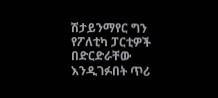ሽታይንማየር ግን የፖለቲካ ፓርቲዎች በድርድራቸው እንዲገፉበት ጥሪ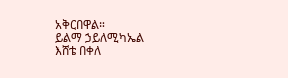አቅርበዋል።
ይልማ ኃይለሚካኤል
እሸቴ በቀለ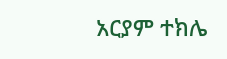አርያም ተክሌ